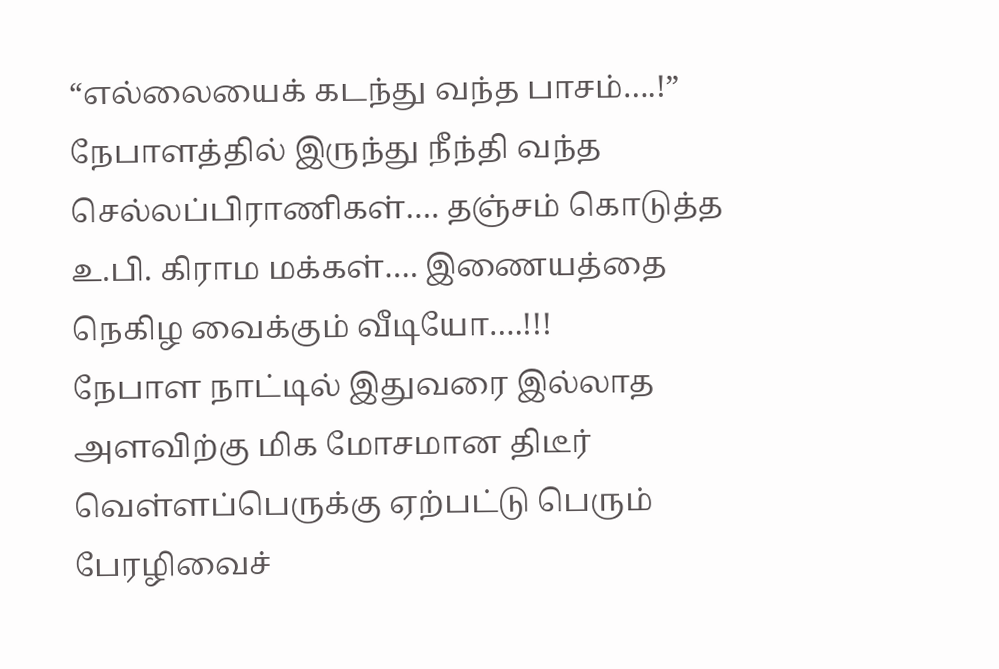“எல்லையைக் கடந்து வந்த பாசம்….!” நேபாளத்தில் இருந்து நீந்தி வந்த செல்லப்பிராணிகள்…. தஞ்சம் கொடுத்த உ.பி. கிராம மக்கள்…. இணையத்தை நெகிழ வைக்கும் வீடியோ….!!!
நேபாள நாட்டில் இதுவரை இல்லாத அளவிற்கு மிக மோசமான திடீர் வெள்ளப்பெருக்கு ஏற்பட்டு பெரும் பேரழிவைச்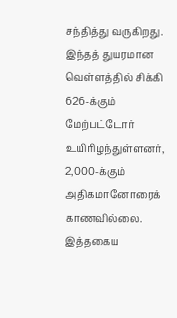சந்தித்து வருகிறது. இந்தத் துயரமான வெள்ளத்தில் சிக்கி 626-க்கும் மேற்பட்டோர் உயிரிழந்துள்ளனர், 2,000-க்கும் அதிகமானோரைக் காணவில்லை. இத்தகைய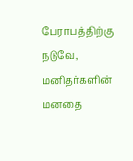பேராபத்திற்கு நடுவே, மனிதர்களின் மனதை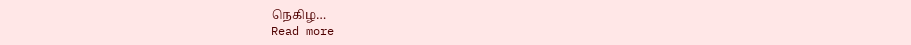நெகிழ…
Read more